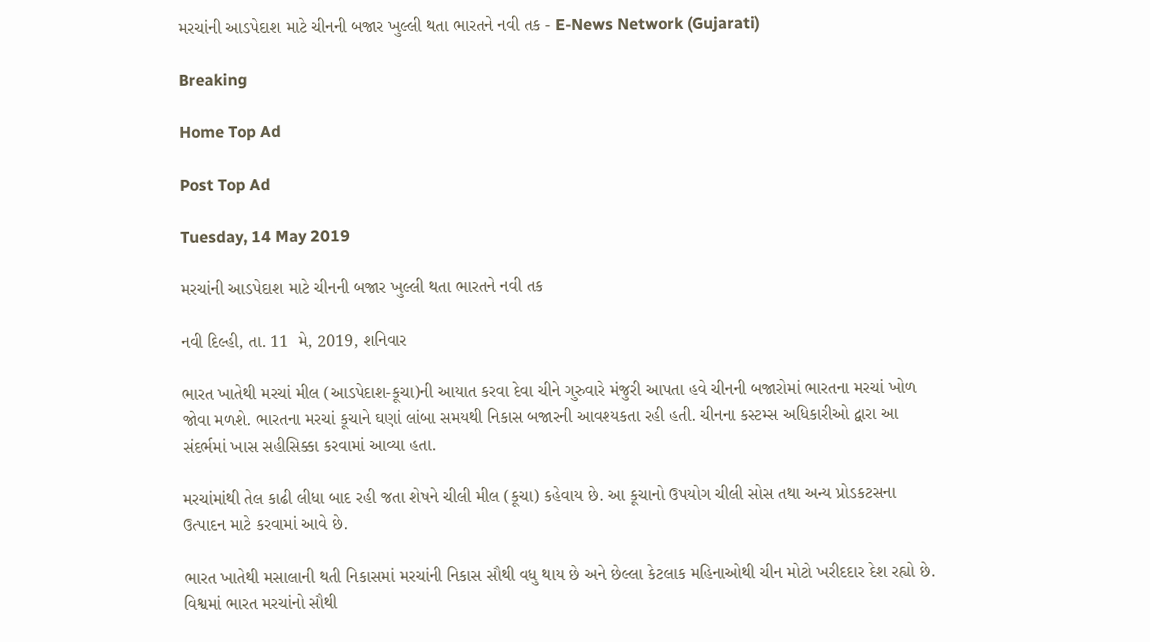મરચાંની આડપેદાશ માટે ચીનની બજાર ખુલ્લી થતા ભારતને નવી તક - E-News Network (Gujarati)

Breaking

Home Top Ad

Post Top Ad

Tuesday, 14 May 2019

મરચાંની આડપેદાશ માટે ચીનની બજાર ખુલ્લી થતા ભારતને નવી તક

નવી દિલ્હી, તા. 11  મે, 2019, શનિવાર

ભારત ખાતેથી મરચાં મીલ (આડપેદાશ-કૂચા)ની આયાત કરવા દેવા ચીને ગુરુવારે મંજુરી આપતા હવે ચીનની બજારોમાં ભારતના મરચાં ખોળ જોવા મળશે. ભારતના મરચાં કૂચાને ઘણાં લાંબા સમયથી નિકાસ બજારની આવશ્યકતા રહી હતી. ચીનના કસ્ટમ્સ અધિકારીઓ દ્વારા આ સંદર્ભમાં ખાસ સહીસિક્કા કરવામાં આવ્યા હતા.

મરચાંમાંથી તેલ કાઢી લીધા બાદ રહી જતા શેષને ચીલી મીલ (કૂચા) કહેવાય છે. આ કૂચાનો ઉપયોગ ચીલી સોસ તથા અન્ય પ્રોડકટસના ઉત્પાદન માટે કરવામાં આવે છે.

ભારત ખાતેથી મસાલાની થતી નિકાસમાં મરચાંની નિકાસ સૌથી વધુ થાય છે અને છેલ્લા કેટલાક મહિનાઓથી ચીન મોટો ખરીદદાર દેશ રહ્યો છે. વિશ્વમાં ભારત મરચાંનો સૌથી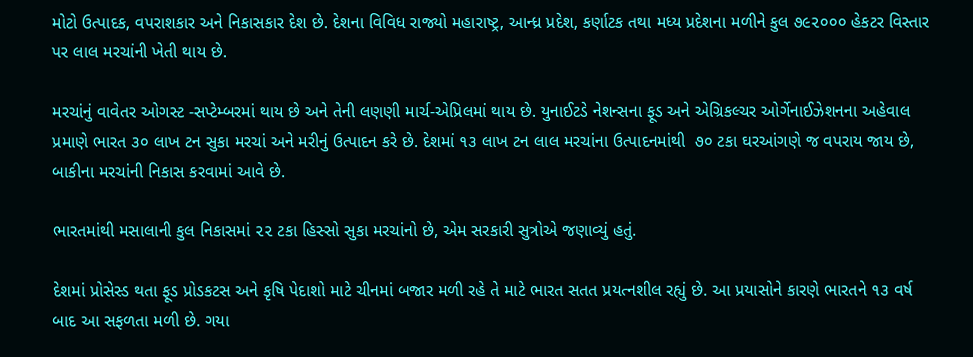મોટો ઉત્પાદક, વપરાશકાર અને નિકાસકાર દેશ છે. દેશના વિવિધ રાજ્યો મહારાષ્ટ્ર, આન્ધ્ર પ્રદેશ, કર્ણાટક તથા મધ્ય પ્રદેશના મળીને કુલ ૭૯૨૦૦૦ હેકટર વિસ્તાર પર લાલ મરચાંની ખેતી થાય છે.

મરચાંનું વાવેતર ઓગસ્ટ -સપ્ટેમ્બરમાં થાય છે અને તેની લણણી માર્ચ-એપ્રિલમાં થાય છે. યુનાઈટડે નેશન્સના ફૂડ અને એગ્રિકલ્ચર ઓર્ગેનાઈઝેશનના અહેવાલ પ્રમાણે ભારત ૩૦ લાખ ટન સુકા મરચાં અને મરીનું ઉત્પાદન કરે છે. દેશમાં ૧૩ લાખ ટન લાલ મરચાંના ઉત્પાદનમાંથી  ૭૦ ટકા ઘરઆંગણે જ વપરાય જાય છે, બાકીના મરચાંની નિકાસ કરવામાં આવે છે.

ભારતમાંથી મસાલાની કુલ નિકાસમાં ૨૨ ટકા હિસ્સો સુકા મરચાંનો છે, એમ સરકારી સુત્રોએ જણાવ્યું હતું.

દેશમાં પ્રોસેસ્ડ થતા ફૂડ પ્રોડકટસ અને કૃષિ પેદાશો માટે ચીનમાં બજાર મળી રહે તે માટે ભારત સતત પ્રયત્નશીલ રહ્યું છે. આ પ્રયાસોને કારણે ભારતને ૧૩ વર્ષ બાદ આ સફળતા મળી છે. ગયા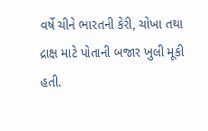વર્ષે ચીને ભારતની કેરી, ચોખા તથા દ્રાક્ષ માટે પોતાની બજાર ખુલી મૂકી હતી.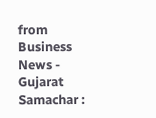from Business News - Gujarat Samachar :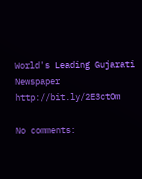World's Leading Gujarati Newspaper http://bit.ly/2E3ctOm

No comments: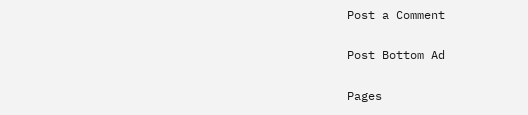Post a Comment

Post Bottom Ad

Pages